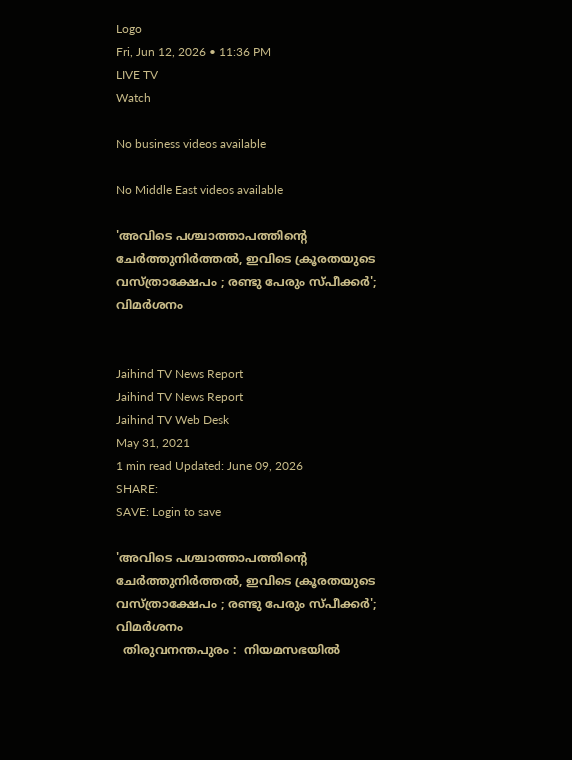Logo
Fri, Jun 12, 2026 • 11:36 PM
LIVE TV
Watch

No business videos available

No Middle East videos available

'അവിടെ പശ്ചാത്താപത്തിന്റെ ചേർത്തുനിർത്തൽ, ഇവിടെ ക്രൂരതയുടെ വസ്ത്രാക്ഷേപം ; രണ്ടു പേരും സ്പീക്കർ'; വിമർശനം


Jaihind TV News Report
Jaihind TV News Report
Jaihind TV Web Desk
May 31, 2021
1 min read Updated: June 09, 2026
SHARE:
SAVE: Login to save

'അവിടെ പശ്ചാത്താപത്തിന്റെ ചേർത്തുനിർത്തൽ, ഇവിടെ ക്രൂരതയുടെ വസ്ത്രാക്ഷേപം ; രണ്ടു പേരും സ്പീക്കർ'; വിമർശനം
  തിരുവനന്തപുരം :  നിയമസഭയില്‍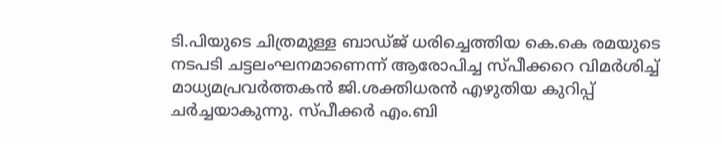ടി.പിയുടെ ചിത്രമുള്ള ബാഡ്ജ് ധരിച്ചെത്തിയ കെ.കെ രമയുടെ നടപടി ചട്ടലംഘനമാണെന്ന് ആരോപിച്ച സ്പീക്കറെ വിമര്‍ശിച്ച്  മാധ്യമപ്രവര്‍ത്തകന്‍ ജി.ശക്തിധരന്‍ എഴുതിയ കുറിപ്പ് ചർച്ചയാകുന്നു. സ്പീക്കര്‍ എം.ബി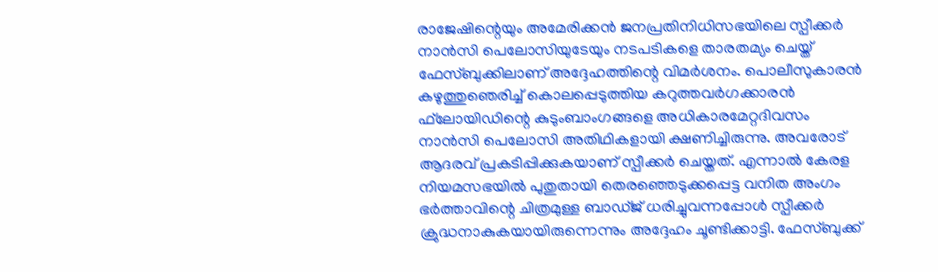രാജേഷിന്റെയും അമേരിക്കന്‍ ജനപ്രതിനിധിസഭയിലെ സ്പീക്കര്‍ നാന്‍സി പെലോസിയുടേയും നടപടികളെ താരതമ്യം ചെയ്ത് ഫേസ്ബുക്കിലാണ് അദ്ദേഹത്തിന്റെ വിമര്‍ശനം. പൊലീസുകാരന്‍ കഴുത്തുഞെരിച്ച് കൊലപ്പെടുത്തിയ കറുത്തവര്‍ഗക്കാരന്‍ ഫ്‌ലോയിഡിന്റെ കുടുംബാംഗങ്ങളെ അധികാരമേറ്റദിവസം നാന്‍സി പെലോസി അതിഥികളായി ക്ഷണിച്ചിരുന്നു. അവരോട് ആദരവ് പ്രകടിപ്പിക്കുകയാണ് സ്പീക്കര്‍ ചെയ്തത്. എന്നാല്‍ കേരള നിയമസഭയില്‍ പുതുതായി തെരഞ്ഞെടുക്കപ്പെട്ട വനിത അംഗം ഭര്‍ത്താവിന്റെ ചിത്രമുള്ള ബാഡ്ജ് ധരിച്ചുവന്നപ്പോള്‍ സ്പീക്കര്‍ ക്രുദ്ധനാകുകയായിരുന്നെന്നും അദ്ദേഹം ചൂണ്ടിക്കാട്ടി. ഫേസ്ബുക്ക്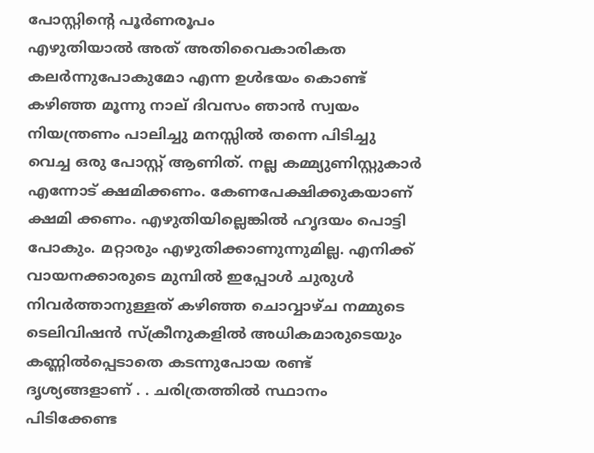പോസ്റ്റിന്‍റെ പൂർണരൂപം
എഴുതിയാൽ അത് അതിവൈകാരികത കലർന്നുപോകുമോ എന്ന ഉൾഭയം കൊണ്ട് കഴിഞ്ഞ മൂന്നു നാല് ദിവസം ഞാൻ സ്വയം നിയന്ത്രണം പാലിച്ചു മനസ്സിൽ തന്നെ പിടിച്ചു വെച്ച ഒരു പോസ്റ്റ് ആണിത്. നല്ല കമ്മ്യുണിസ്റ്റുകാർ എന്നോട് ക്ഷമിക്കണം. കേണപേക്ഷിക്കുകയാണ് ക്ഷമി ക്കണം. എഴുതിയില്ലെങ്കിൽ ഹൃദയം പൊട്ടി പോകും. മറ്റാരും എഴുതിക്കാണുന്നുമില്ല. എനിക്ക് വായനക്കാരുടെ മുമ്പിൽ ഇപ്പോൾ ചുരുൾ നിവർത്താനുള്ളത് കഴിഞ്ഞ ചൊവ്വാഴ്ച നമ്മുടെ ടെലിവിഷന്‍ സ്ക്രീനുകളില്‍ അധികമാരുടെയും കണ്ണില്‍പ്പെടാതെ കടന്നുപോയ രണ്ട് ദൃശ്യങ്ങളാണ് . . ചരിത്രത്തിൽ സ്ഥാനം പിടിക്കേണ്ട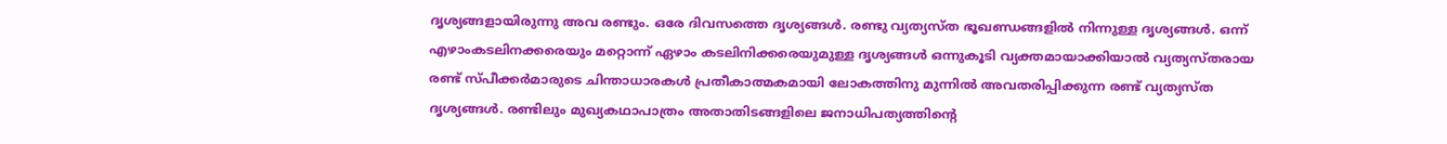ദൃശ്യങ്ങളായിരുന്നു അവ രണ്ടും. ഒരേ ദിവസത്തെ ദൃശ്യങ്ങൾ. രണ്ടു വ്യത്യസ്ത ഭൂഖണ്ഡങ്ങളില്‍ നിന്നുള്ള ദൃശ്യങ്ങൾ. ഒന്ന് എഴാംകടലിനക്കരെയും മറ്റൊന്ന് ഏഴാം കടലിനിക്കരെയുമുള്ള ദൃശ്യങ്ങള്‍ ഒന്നുകൂടി വ്യക്തമായാക്കിയാൽ വ്യത്യസ്തരായ രണ്ട് സ്പീക്കർമാരുടെ ചിന്താധാരകള്‍ പ്രതീകാത്മകമായി ലോകത്തിനു മുന്നില്‍ അവതരിപ്പിക്കുന്ന രണ്ട് വ്യത്യസ്ത ദൃശ്യങ്ങള്‍. രണ്ടിലും മുഖ്യകഥാപാത്രം അതാതിടങ്ങളിലെ ജനാധിപത്യത്തിന്റെ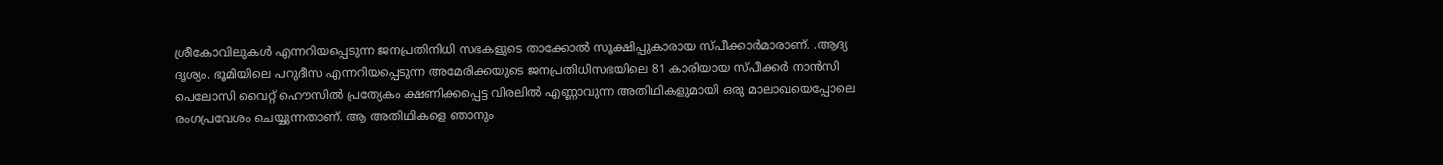ശ്രീകോവിലുകള്‍ എന്നറിയപ്പെടുന്ന ജനപ്രതിനിധി സഭകളുടെ താക്കോൽ സൂക്ഷിപ്പുകാരായ സ്പീക്കാര്‍മാരാണ്. .ആദ്യ ദൃശ്യം. ഭൂമിയിലെ പറുദീസ എന്നറിയപ്പെടുന്ന അമേരിക്കയുടെ ജനപ്രതിധിസഭയിലെ 81 കാരിയായ സ്പീക്കർ നാൻസി പെലോസി വൈറ്റ് ഹൌസില്‍ പ്രത്യേകം ക്ഷണിക്കപ്പെട്ട വിരലില്‍ എണ്ണാവുന്ന അതിഥികളുമായി ഒരു മാലാഖയെപ്പോലെ രംഗപ്രവേശം ചെയ്യുന്നതാണ്‌. ആ അതിഥികളെ ഞാനും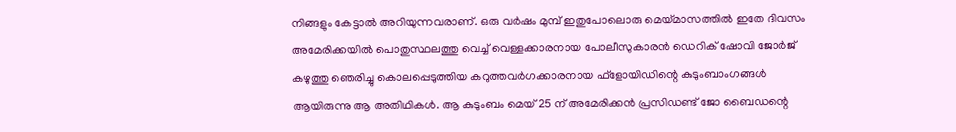നിങ്ങളും കേട്ടാല്‍ അറിയുന്നവരാണ്. ഒരു വര്‍ഷം മുമ്പ് ഇതുപോലൊരു മെയ്മാസത്തില്‍ ഇതേ ദിവസം അമേരിക്കയിൽ പൊതുസ്ഥലത്തു വെച്ച് വെള്ളക്കാരനായ പോലീസുകാരൻ ഡെറിക് ഷോവി ജോർജ് കഴുത്തു ഞെരിച്ചു കൊലപ്പെടുത്തിയ കറുത്തവർഗക്കാരനായ ഫ്‌ളോയിഡിന്റെ കുടുംബാംഗങ്ങള്‍ ആയിരുന്നു ആ അതിഥികള്‍. ആ കുടുംബം മെയ്‌ 25 ന് അമേരിക്കൻ പ്രസിഡണ്ട് ജോ ബൈഡന്റെ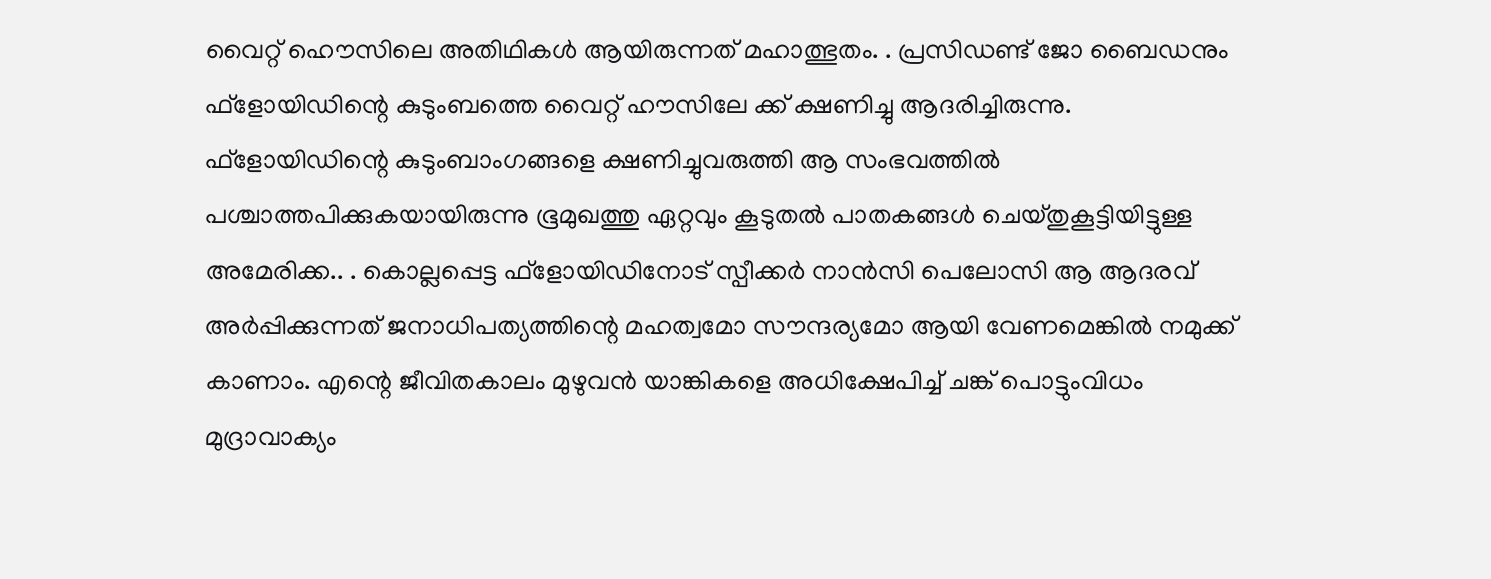വൈറ്റ് ഹൌസിലെ അതിഥികള്‍ ആയിരുന്നത് മഹാത്ഭുതം. . പ്രസിഡണ്ട് ജോ ബൈഡനും ഫ്‌ളോയിഡിന്റെ കുടുംബത്തെ വൈറ്റ് ഹൗസിലേ ക്ക് ക്ഷണിച്ചു ആദരിച്ചിരുന്നു. ഫ്‌ളോയിഡിന്റെ കുടുംബാംഗങ്ങളെ ക്ഷണിച്ചുവരുത്തി ആ സംഭവത്തില്‍ പശ്ചാത്തപിക്കുകയായിരുന്നു ഭൂമുഖത്തു ഏറ്റവും കൂടുതൽ പാതകങ്ങൾ ചെയ്തുകൂട്ടിയിട്ടുള്ള അമേരിക്ക.. . കൊല്ലപ്പെട്ട ഫ്‌ളോയിഡിനോട് സ്പീക്കർ നാൻസി പെലോസി ആ ആദരവ് അർപ്പിക്കുന്നത് ജനാധിപത്യത്തിന്റെ മഹത്വമോ സൗന്ദര്യമോ ആയി വേണമെങ്കില്‍ നമുക്ക് കാണാം. എന്റെ ജീവിതകാലം മുഴുവന്‍ യാങ്കികളെ അധിക്ഷേപിച്ച് ചങ്ക് പൊട്ടുംവിധം മുദ്രാവാക്യം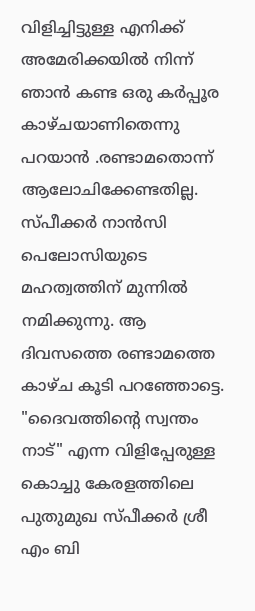വിളിച്ചിട്ടുള്ള എനിക്ക് അമേരിക്കയിൽ നിന്ന് ഞാൻ കണ്ട ഒരു കര്‍പ്പൂര കാഴ്ചയാണിതെന്നു പറയാൻ .രണ്ടാമതൊന്ന് ആലോചിക്കേണ്ടതില്ല. സ്പീക്കർ നാൻസി പെലോസിയുടെ മഹത്വത്തിന് മുന്നിൽ നമിക്കുന്നു. ആ ദിവസത്തെ രണ്ടാമത്തെ കാഴ്ച കൂടി പറഞ്ഞോട്ടെ. "ദൈവത്തിന്റെ സ്വന്തം നാട്" എന്ന വിളിപ്പേരുള്ള കൊച്ചു കേരളത്തിലെ പുതുമുഖ സ്പീക്കർ ശ്രീ എം ബി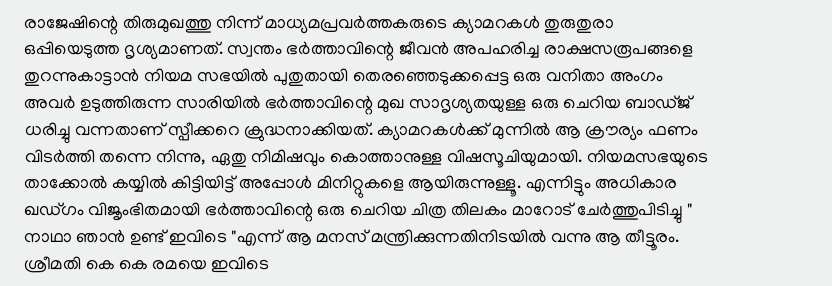രാജേഷിന്റെ തിരുമുഖത്തു നിന്ന് മാധ്യമപ്രവര്‍ത്തകരുടെ ക്യാമറകള്‍ തുരുതുരാ ഒപ്പിയെടുത്ത ദൃശ്യമാണത്. സ്വന്തം ഭർത്താവിന്റെ ജീവൻ അപഹരിച്ച രാക്ഷസരൂപങ്ങളെ തുറന്നുകാട്ടാൻ നിയമ സഭയില്‍ പുതുതായി തെരഞ്ഞെടുക്കപ്പെട്ട ഒരു വനിതാ അംഗം അവർ ഉടുത്തിരുന്ന സാരിയിൽ ഭർത്താവിന്റെ മുഖ സാദൃശ്യതയുള്ള ഒരു ചെറിയ ബാഡ്ജ് ധരിച്ചു വന്നതാണ് സ്പീക്കറെ ക്രുദ്ധനാക്കിയത്. ക്യാമറകള്‍ക്ക് മുന്നില്‍ ആ ക്രൗര്യം ഫണം വിടര്‍ത്തി തന്നെ നിന്നു, ഏതു നിമിഷവും കൊത്താനുള്ള വിഷസൂചിയുമായി. നിയമസഭയുടെ താക്കോൽ കയ്യിൽ കിട്ടിയിട്ട് അപ്പോൾ മിനിറ്റുകളെ ആയിരുന്നുള്ളൂ. എന്നിട്ടും അധികാര ഖഡ്ഗം വിജൃംഭിതമായി ഭര്‍ത്താവിന്റെ ഒരു ചെറിയ ചിത്ര തിലകം മാറോട് ചേർത്തുപിടിച്ചു " നാഥാ ഞാൻ ഉണ്ട് ഇവിടെ "എന്ന് ആ മനസ് മന്ത്രിക്കുന്നതിനിടയിൽ വന്നു ആ തീട്ടൂരം. ശ്രീമതി കെ കെ രമയെ ഇവിടെ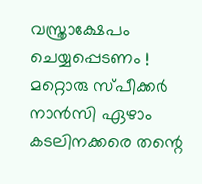വസ്ത്രാക്ഷേപം ചെയ്യപ്പെടണം ! മറ്റൊരു സ്പീക്കര്‍ നാന്‍സി ഏഴാം കടലിനക്കരെ തന്റെ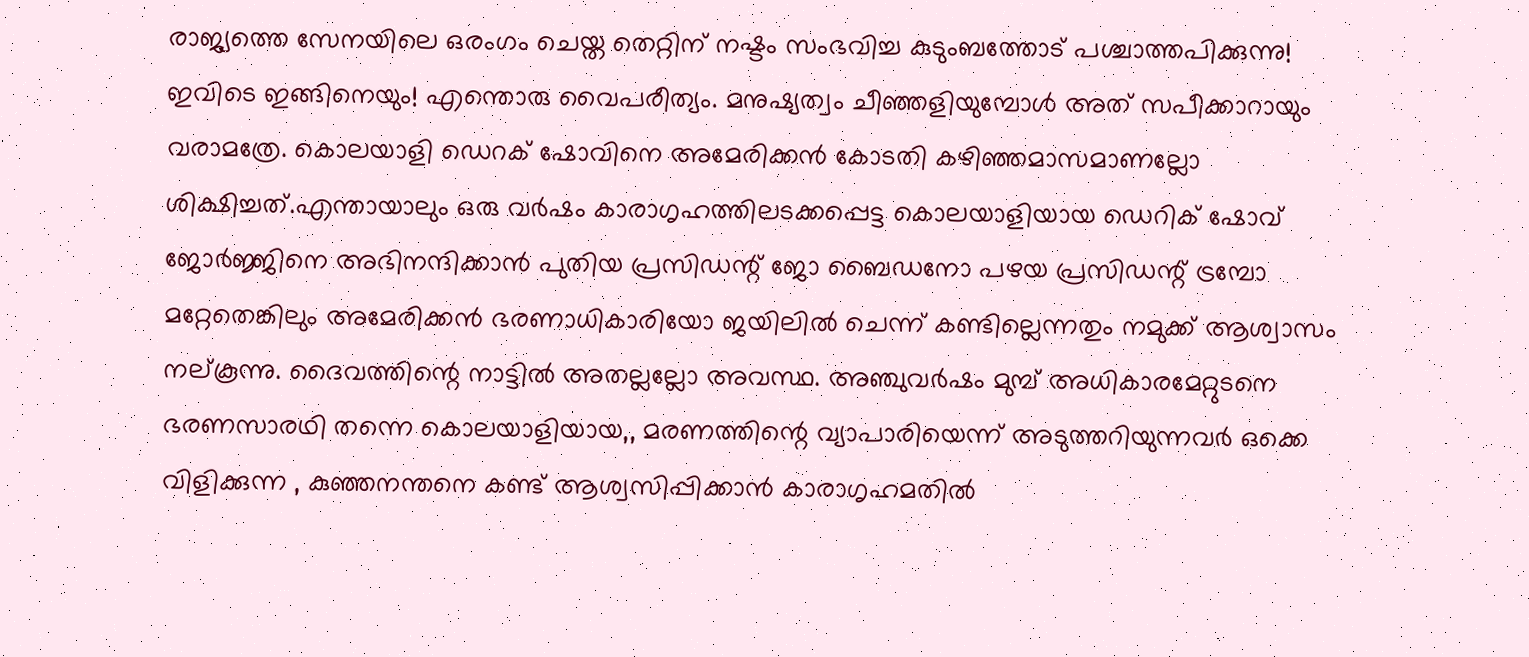രാജ്യത്തെ സേനയിലെ ഒരംഗം ചെയ്ത തെറ്റിന് നഷ്ടം സംഭവിച്ച കുടുംബത്തോട് പശ്ചാത്തപിക്കുന്നു! ഇവിടെ ഇങ്ങിനെയും! എന്തൊരു വൈപരീത്യം. മനുഷ്യത്വം ചീഞ്ഞളിയുമ്പോള്‍ അത് സപീക്കാറായും വരാമത്രേ. കൊലയാളി ഡെറക് ഷോവിനെ അമേരിക്കൻ കോടതി കഴിഞ്ഞമാസമാണല്ലോ ശിക്ഷിച്ചത്.എന്തായാലും ഒരു വര്‍ഷം കാരാഗൃഹത്തിലടക്കപ്പെട്ട കൊലയാളിയായ ഡെറിക് ഷോവ് ജോര്‍ജ്ജിനെ അഭിനന്ദിക്കാന്‍ പുതിയ പ്രസിഡന്റ് ജോ ബൈഡനോ പഴയ പ്രസിഡന്റ് ട്രമ്പോ മറ്റേതെങ്കിലും അമേരിക്കന്‍ ഭരണാധികാരിയോ ജയിലില്‍ ചെന്ന് കണ്ടില്ലെന്നതും നമുക്ക് ആശ്വാസം നല്കൂന്നു. ദൈവത്തിന്റെ നാട്ടില്‍ അതല്ലല്ലോ അവസ്ഥ. അഞ്ചുവർഷം മുമ്പ് അധികാരമേറ്റുടനെ ഭരണസാരഥി തന്നെ കൊലയാളിയായ,, മരണത്തിന്റെ വ്യാപാരിയെന്ന് അടുത്തറിയുന്നവർ ഒക്കെ വിളിക്കുന്ന , കുഞ്ഞനന്തനെ കണ്ട് ആശ്വസിപ്പിക്കാൻ കാരാഗൃഹമതിൽ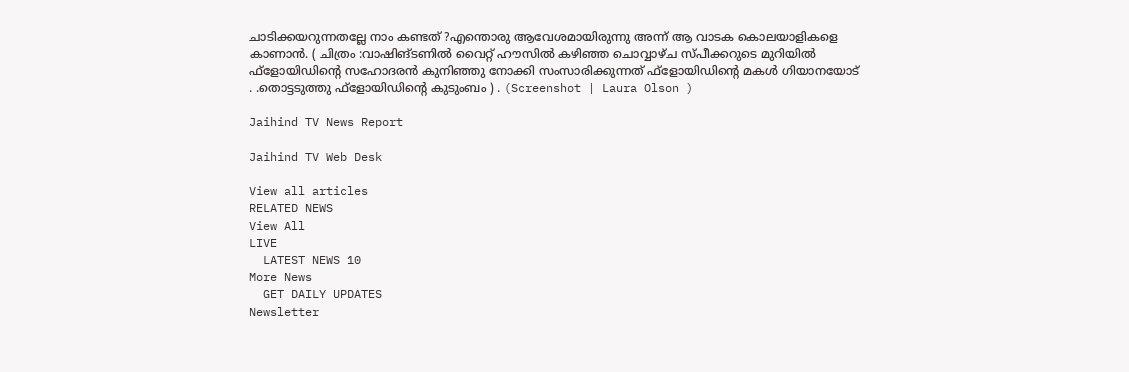ചാടിക്കയറുന്നതല്ലേ നാം കണ്ടത് ?എന്തൊരു ആവേശമായിരുന്നു അന്ന് ആ വാടക കൊലയാളികളെ കാണാൻ. ( ചിത്രം :വാഷിങ്ടണിൽ വൈറ്റ് ഹൗസിൽ കഴിഞ്ഞ ചൊവ്വാഴ്ച സ്പീക്കറുടെ മുറിയിൽ ഫ്‌ളോയിഡിന്റെ സഹോദരൻ കുനിഞ്ഞു നോക്കി സംസാരിക്കുന്നത് ഫ്‌ളോയിഡിന്റെ മകൾ ഗിയാനയോട് . .തൊട്ടടുത്തു ഫ്‌ളോയിഡിന്റെ കുടുംബം ) . (Screenshot | Laura Olson )

Jaihind TV News Report

Jaihind TV Web Desk

View all articles
RELATED NEWS
View All
LIVE
  LATEST NEWS 10
More News
  GET DAILY UPDATES
Newsletter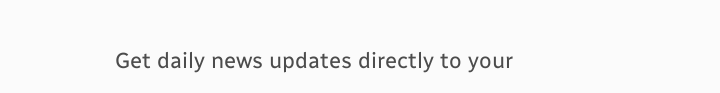Get daily news updates directly to your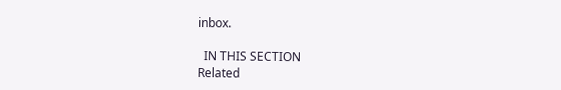inbox.

  IN THIS SECTION
Related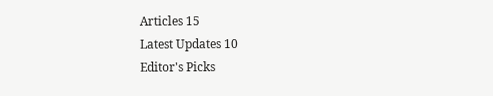Articles 15
Latest Updates 10
Editor's Picks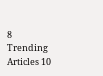8
Trending Articles 10